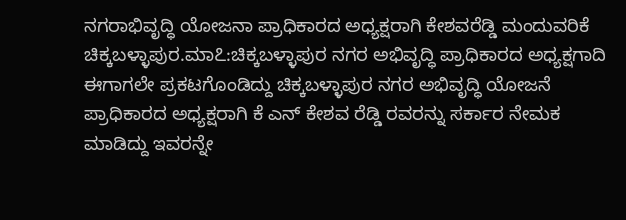ನಗರಾಭಿವೃದ್ಧಿ ಯೋಜನಾ ಪ್ರಾಧಿಕಾರದ ಅಧ್ಯಕ್ಷರಾಗಿ ಕೇಶವರೆಡ್ಡಿ ಮಂದುವರಿಕೆ
ಚಿಕ್ಕಬಳ್ಳಾಪುರ.ಮಾ೭:ಚಿಕ್ಕಬಳ್ಳಾಪುರ ನಗರ ಅಭಿವೃದ್ಧಿ ಪ್ರಾಧಿಕಾರದ ಅಧ್ಯಕ್ಷಗಾದಿ ಈಗಾಗಲೇ ಪ್ರಕಟಗೊಂಡಿದ್ದು ಚಿಕ್ಕಬಳ್ಳಾಪುರ ನಗರ ಅಭಿವೃದ್ಧಿ ಯೋಜನೆ ಪ್ರಾಧಿಕಾರದ ಅಧ್ಯಕ್ಷರಾಗಿ ಕೆ ಎನ್ ಕೇಶವ ರೆಡ್ಡಿ ರವರನ್ನು ಸರ್ಕಾರ ನೇಮಕ ಮಾಡಿದ್ದು ಇವರನ್ನೇ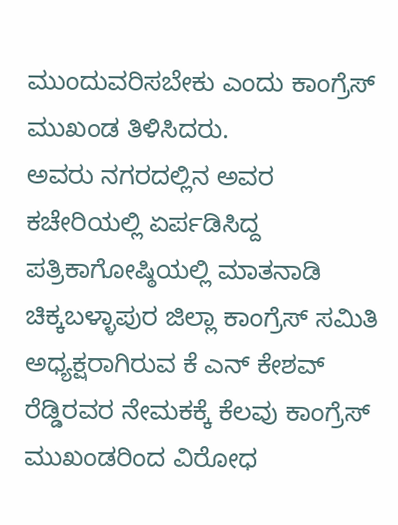ಮುಂದುವರಿಸಬೇಕು ಎಂದು ಕಾಂಗ್ರೆಸ್ ಮುಖಂಡ ತಿಳಿಸಿದರು.
ಅವರು ನಗರದಲ್ಲಿನ ಅವರ ಕಚೇರಿಯಲ್ಲಿ ಏರ್ಪಡಿಸಿದ್ದ ಪತ್ರಿಕಾಗೋಷ್ಠಿಯಲ್ಲಿ ಮಾತನಾಡಿ ಚಿಕ್ಕಬಳ್ಳಾಪುರ ಜಿಲ್ಲಾ ಕಾಂಗ್ರೆಸ್ ಸಮಿತಿ ಅಧ್ಯಕ್ಷರಾಗಿರುವ ಕೆ ಎನ್ ಕೇಶವ್ ರೆಡ್ಡಿರವರ ನೇಮಕಕ್ಕೆ ಕೆಲವು ಕಾಂಗ್ರೆಸ್ ಮುಖಂಡರಿಂದ ವಿರೋಧ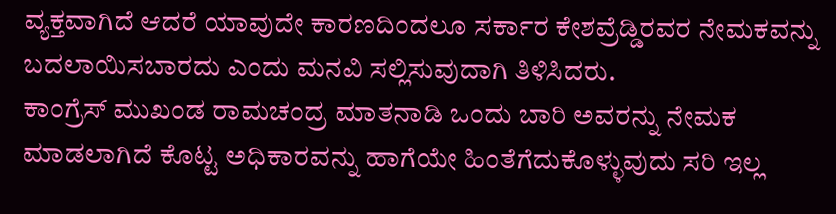ವ್ಯಕ್ತವಾಗಿದೆ ಆದರೆ ಯಾವುದೇ ಕಾರಣದಿಂದಲೂ ಸರ್ಕಾರ ಕೇಶವ್ರೆಡ್ಡಿರವರ ನೇಮಕವನ್ನು ಬದಲಾಯಿಸಬಾರದು ಎಂದು ಮನವಿ ಸಲ್ಲಿಸುವುದಾಗಿ ತಿಳಿಸಿದರು.
ಕಾಂಗ್ರೆಸ್ ಮುಖಂಡ ರಾಮಚಂದ್ರ ಮಾತನಾಡಿ ಒಂದು ಬಾರಿ ಅವರನ್ನು ನೇಮಕ ಮಾಡಲಾಗಿದೆ ಕೊಟ್ಟ ಅಧಿಕಾರವನ್ನು ಹಾಗೆಯೇ ಹಿಂತೆಗೆದುಕೊಳ್ಳುವುದು ಸರಿ ಇಲ್ಲ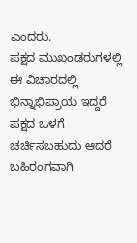ಎಂದರು.
ಪಕ್ಷದ ಮುಖಂಡರುಗಳಲ್ಲಿ ಈ ವಿಚಾರದಲ್ಲಿ ಭಿನ್ನಾಭಿಪ್ರಾಯ ಇದ್ದರೆ ಪಕ್ಷದ ಒಳಗೆ ಚರ್ಚಿಸಬಹುದು ಆದರೆ ಬಹಿರಂಗವಾಗಿ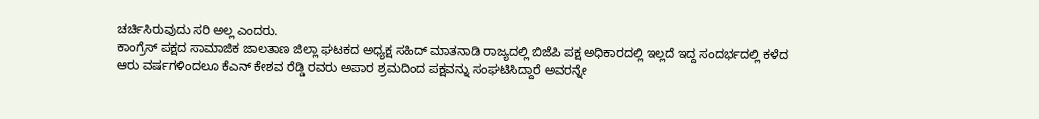ಚರ್ಚಿಸಿರುವುದು ಸರಿ ಅಲ್ಲ ಎಂದರು.
ಕಾಂಗ್ರೆಸ್ ಪಕ್ಷದ ಸಾಮಾಜಿಕ ಜಾಲತಾಣ ಜಿಲ್ಲಾ ಘಟಕದ ಅಧ್ಯಕ್ಷ ಸಹಿದ್ ಮಾತನಾಡಿ ರಾಜ್ಯದಲ್ಲಿ ಬಿಜೆಪಿ ಪಕ್ಷ ಅಧಿಕಾರದಲ್ಲಿ ಇಲ್ಲದೆ ಇದ್ದ ಸಂದರ್ಭದಲ್ಲಿ ಕಳೆದ ಆರು ವರ್ಷಗಳಿಂದಲೂ ಕೆಎನ್ ಕೇಶವ ರೆಡ್ಡಿ ರವರು ಅಪಾರ ಶ್ರಮದಿಂದ ಪಕ್ಷವನ್ನು ಸಂಘಟಿಸಿದ್ದಾರೆ ಅವರನ್ನೇ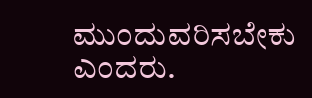ಮುಂದುವರಿಸಬೇಕು ಎಂದರು.